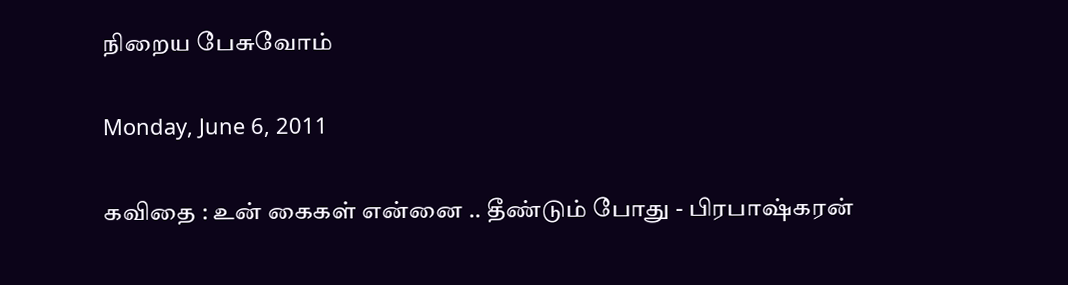நிறைய பேசுவோம்

Monday, June 6, 2011

கவிதை : உன் கைகள் என்னை .. தீண்டும் போது - பிரபாஷ்கரன்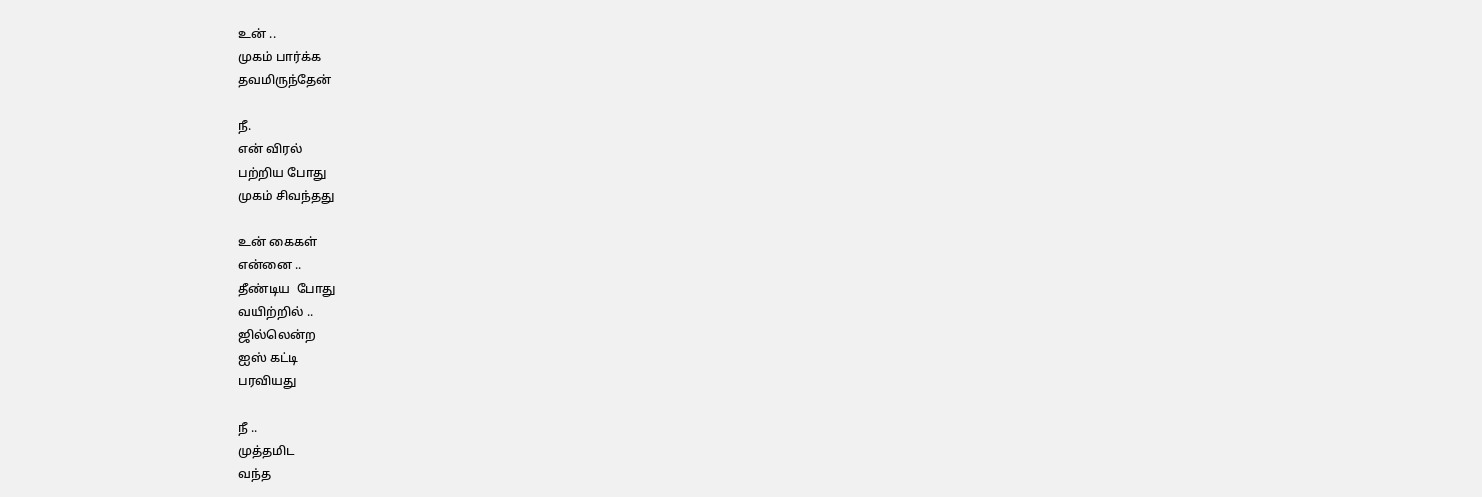உன் ..
முகம் பார்க்க
தவமிருந்தேன்

நீ.
என் விரல்
பற்றிய போது
முகம் சிவந்தது

உன் கைகள்
என்னை ..
தீண்டிய  போது
வயிற்றில் ..
ஜில்லென்ற
ஐஸ் கட்டி
பரவியது

நீ ..
முத்தமிட
வந்த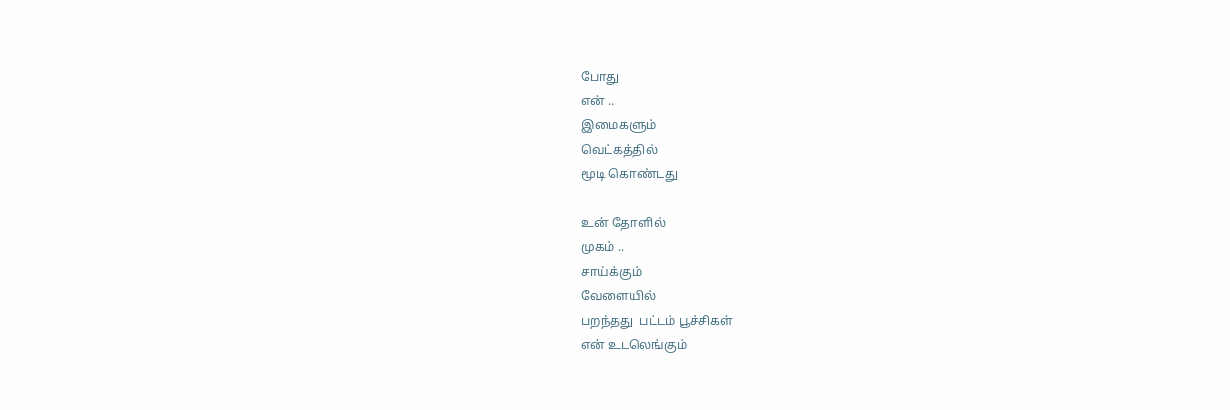போது
என் ..
இமைகளும்
வெட்கத்தில்
மூடி கொண்டது

உன் தோளில்
முகம் ..
சாய்க்கும்
வேளையில்
பறந்தது  பட்டம் பூச்சிகள்
என் உடலெங்கும்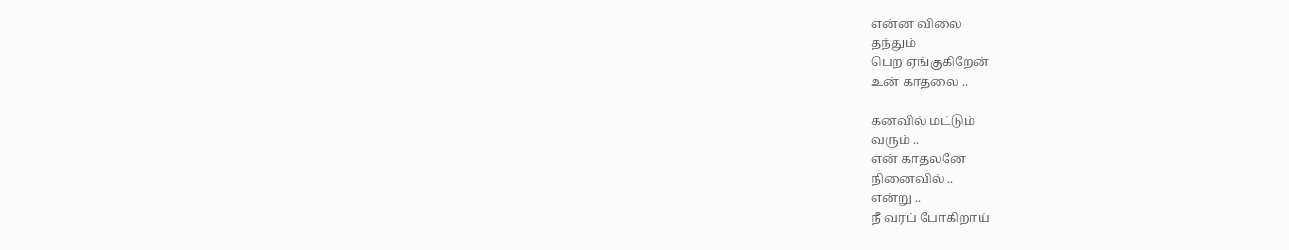என்ன விலை
தந்தும்
பெற ஏங்குகிறேன்
உன் காதலை ..

கனவில் மட்டும்
வரும் ..
என் காதலனே
நினைவில் ..
என்று ..
நீ வரப் போகிறாய்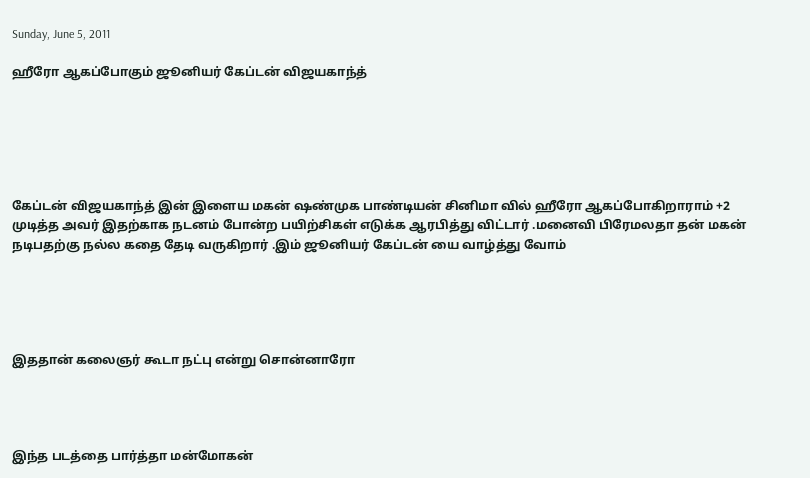Sunday, June 5, 2011

ஹீரோ ஆகப்போகும் ஜூனியர் கேப்டன் விஜயகாந்த்






கேப்டன் விஜயகாந்த் இன் இளைய மகன் ஷண்முக பாண்டியன் சினிமா வில் ஹீரோ ஆகப்போகிறாராம் +2 முடித்த அவர் இதற்காக நடனம் போன்ற பயிற்சிகள் எடுக்க ஆரபித்து விட்டார் .மனைவி பிரேமலதா தன் மகன் நடிபதற்கு நல்ல கதை தேடி வருகிறார் .இம் ஜூனியர் கேப்டன் யை வாழ்த்து வோம்





இததான் கலைஞர் கூடா நட்பு என்று சொன்னாரோ




இந்த படத்தை பார்த்தா மன்மோகன்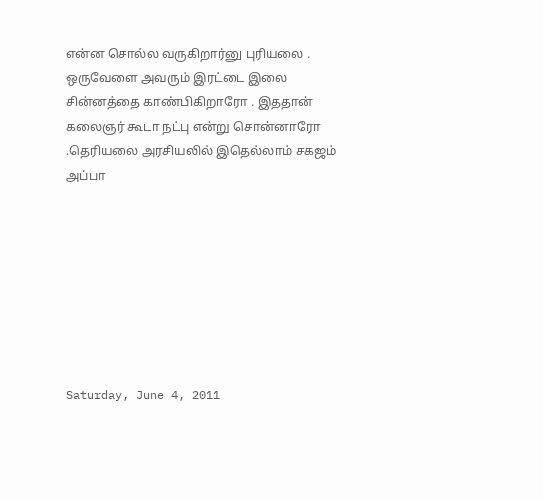என்ன சொல்ல வருகிறார்னு புரியலை . ஒருவேளை அவரும் இரட்டை இலை சின்னத்தை காண்பிகிறாரோ . இததான் கலைஞர் கூடா நட்பு என்று சொன்னாரோ .தெரியலை அரசியலில் இதெல்லாம் சகஜம் அப்பா








Saturday, June 4, 2011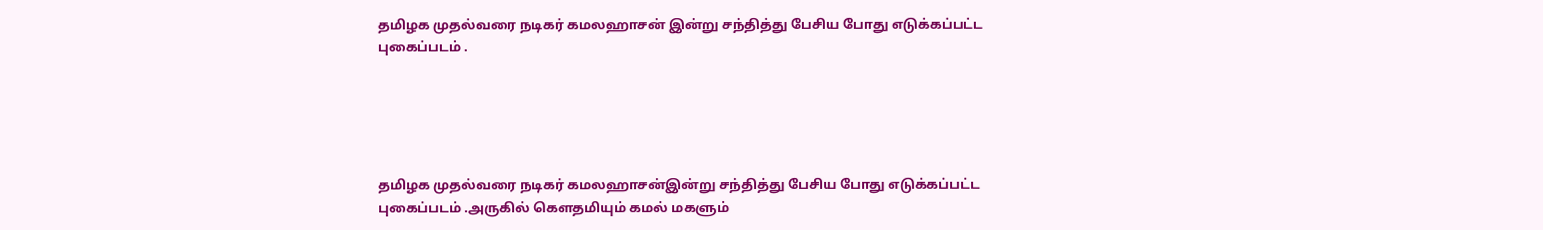தமிழக முதல்வரை நடிகர் கமலஹாசன் இன்று சந்தித்து பேசிய போது எடுக்கப்பட்ட புகைப்படம் .





தமிழக முதல்வரை நடிகர் கமலஹாசன்இன்று சந்தித்து பேசிய போது எடுக்கப்பட்ட புகைப்படம் .அருகில் கௌதமியும் கமல் மகளும்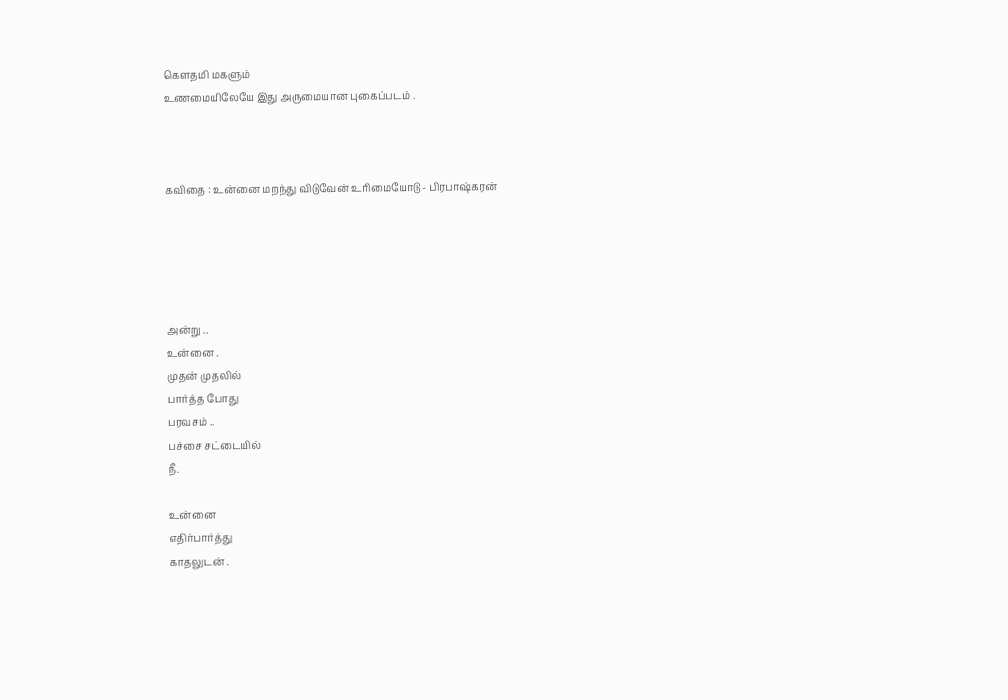கௌதமி மகளும்
உணமையிலேயே இது அருமையான புகைப்படம் .



கவிதை : உன்னை மறந்து விடுவேன் உரிமையோடு - பிரபாஷ்கரன்





அன்று ..
உன்னை .
முதன் முதலில்
பார்த்த போது
பரவசம் ..
பச்சை சட்டையில்
நீ.

உன்னை
எதிர்பார்த்து
காதலுடன் .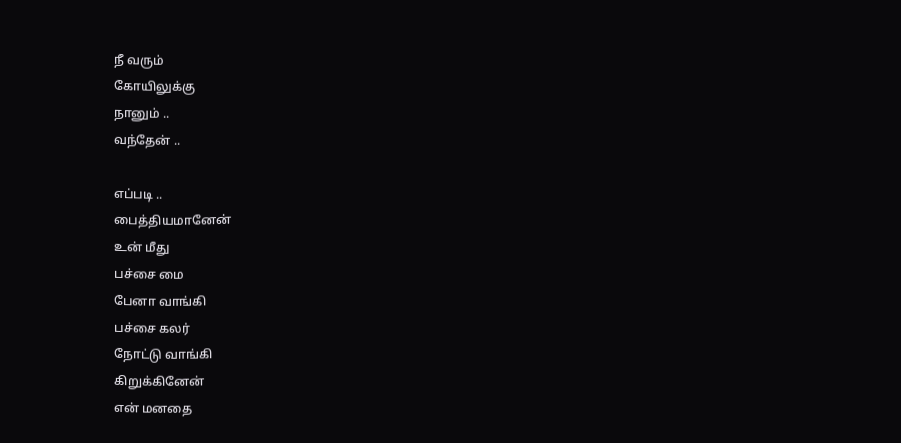நீ வரும்
கோயிலுக்கு
நானும் ..
வந்தேன் ..

எப்படி ..
பைத்தியமானேன்
உன் மீது
பச்சை மை
பேனா வாங்கி
பச்சை கலர்
நோட்டு வாங்கி
கிறுக்கினேன்
என் மனதை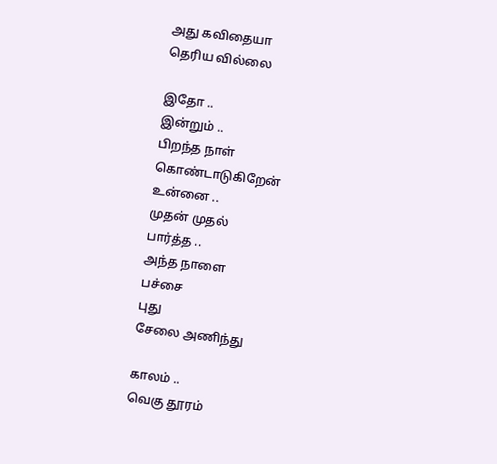அது கவிதையா
தெரிய வில்லை

இதோ ..
இன்றும் ..
பிறந்த நாள்
கொண்டாடுகிறேன்
உன்னை ..
முதன் முதல்
பார்த்த ..
அந்த நாளை
பச்சை
புது
சேலை அணிந்து

காலம் ..
வெகு தூரம்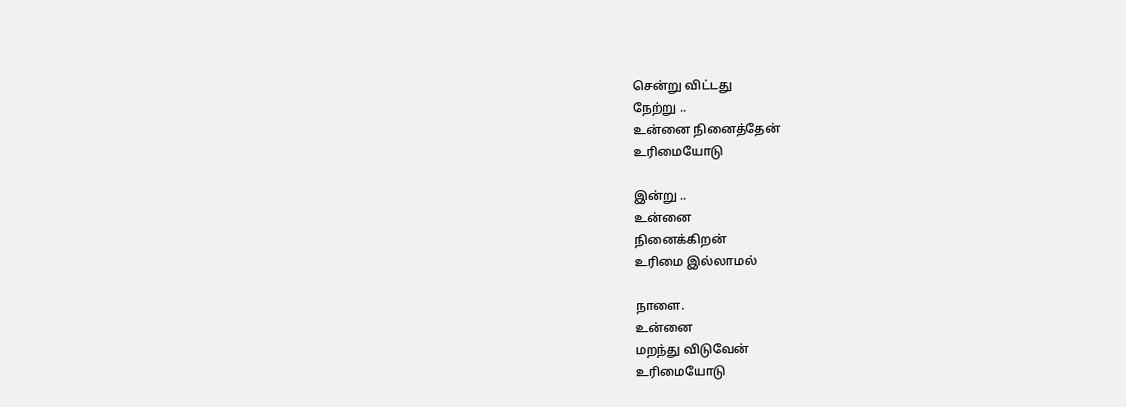சென்று விட்டது
நேற்று ..
உன்னை நினைத்தேன்
உரிமையோடு

இன்று ..
உன்னை
நினைக்கிறன்
உரிமை இல்லாமல்

நாளை.
உன்னை
மறந்து விடுவேன்
உரிமையோடு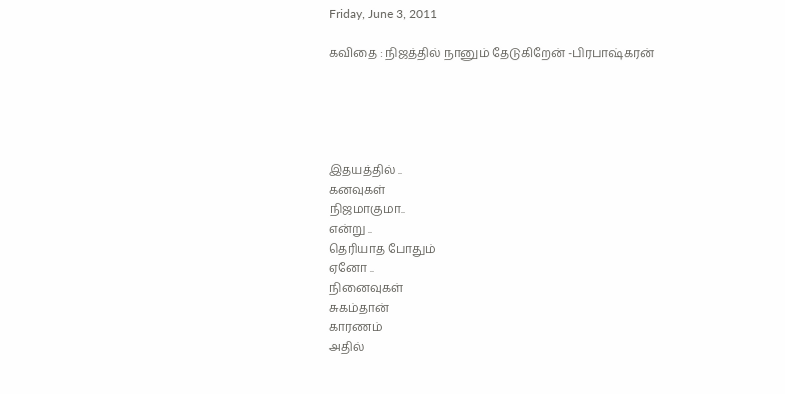Friday, June 3, 2011

கவிதை : நிஜத்தில் நானும் தேடுகிறேன் -பிரபாஷ்கரன்





இதயத்தில் ..
கனவுகள்
நிஜமாகுமா..
என்று ..
தெரியாத போதும்
ஏனோ ..
நினைவுகள்
சுகம்தான்
காரணம்
அதில்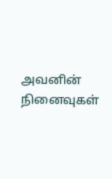அவனின் நினைவுகள்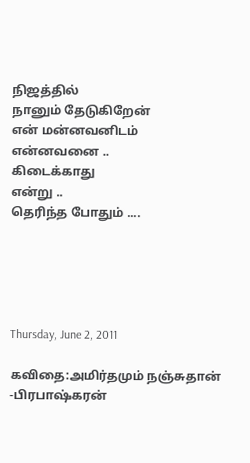நிஜத்தில்
நானும் தேடுகிறேன்
என் மன்னவனிடம்
என்னவனை ..
கிடைக்காது
என்று ..
தெரிந்த போதும் ....





Thursday, June 2, 2011

கவிதை:அமிர்தமும் நஞ்சுதான் -பிரபாஷ்கரன்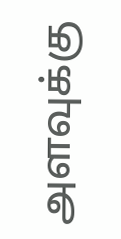அளவுக்கு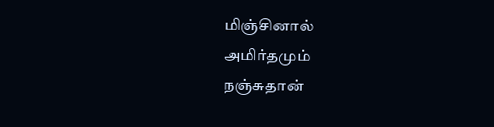மிஞ்சினால்
அமிர்தமும்
நஞ்சுதான்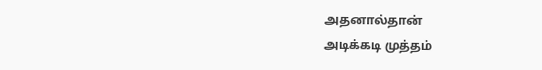அதனால்தான்
அடிக்கடி முத்தம்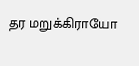தர மறுக்கிராயோ